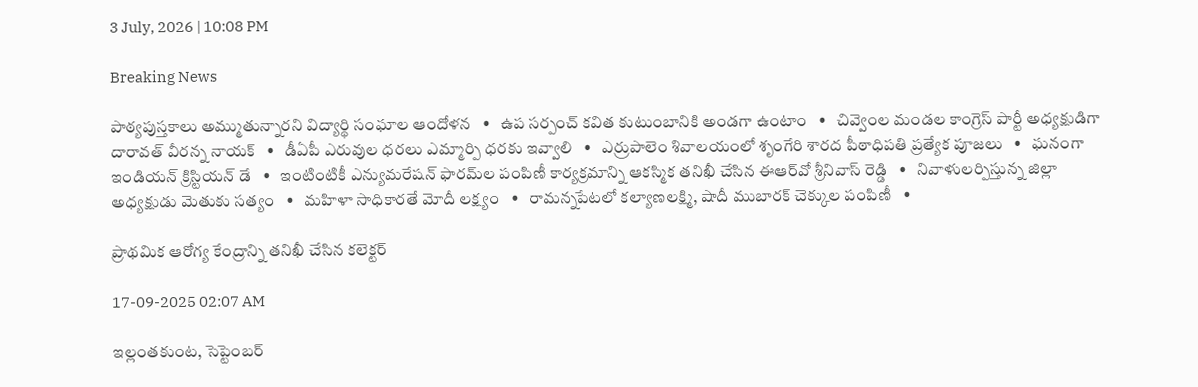3 July, 2026 | 10:08 PM

Breaking News

పాఠ్యపుస్తకాలు అమ్ముతున్నారని విద్యార్థి సంఘాల ఆందోళన   •   ఉప సర్పంచ్ కవిత కుటుంబానికి అండగా ఉంటాం   •   చివ్వెంల మండల కాంగ్రెస్ పార్టీ అధ్యక్షుడిగా దారావత్ వీరన్న నాయక్   •   డీఏపీ ఎరువుల ధరలు ఎమ్మార్పి ధరకు ఇవ్వాలి   •   ఎర్రుపాలెం శివాలయంలో శృంగేరి శారద పీఠాధిపతి ప్రత్యేక పూజలు   •   ఘనంగా ఇండియన్ క్రిస్టియన్ డే   •   ఇంటింటికీ ఎన్యుమరేషన్ ఫారమ్‌ల పంపిణీ కార్యక్రమాన్ని ఆకస్మిక తనిఖీ చేసిన ఈఆర్‌వో శ్రీనివాస్ రెడ్డి   •   నివాళులర్పిస్తున్న జిల్లా అధ్యక్షుడు మెతుకు సత్యం   •   మహిళా సాధికారతే మోదీ లక్ష్యం   •   రామన్నపేటలో కల్యాణలక్ష్మి, షాదీ ముబారక్ చెక్కుల పంపిణీ   •

ప్రాథమిక ఆరోగ్య కేంద్రాన్ని తనిఖీ చేసిన కలెక్టర్

17-09-2025 02:07 AM

ఇల్లంతకుంట, సెప్టెంబర్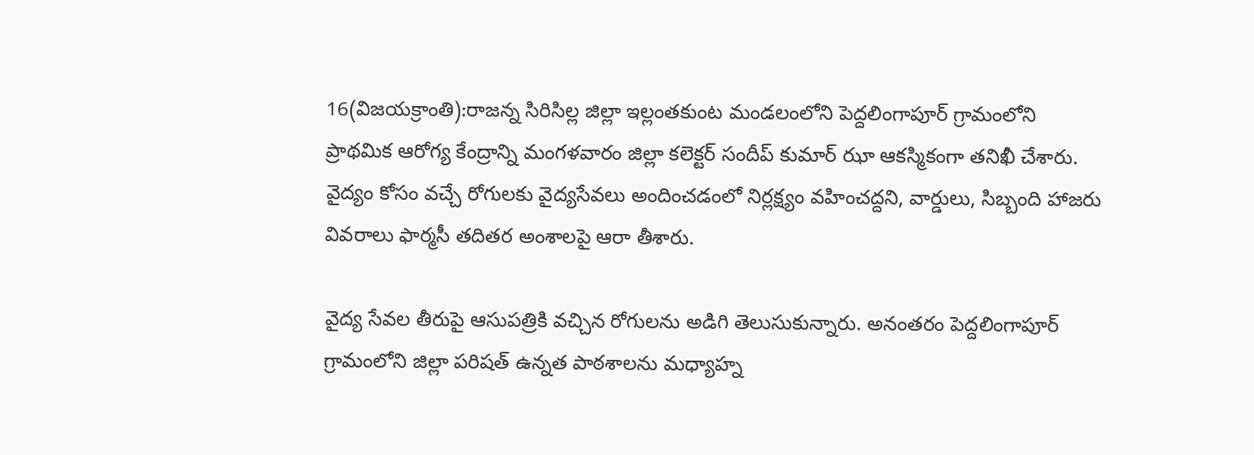16(విజయక్రాంతి):రాజన్న సిరిసిల్ల జిల్లా ఇల్లంతకుంట మండలంలోని పెద్దలింగాపూర్ గ్రామంలోని ప్రాథమిక ఆరోగ్య కేంద్రాన్ని మంగళవారం జిల్లా కలెక్టర్ సందీప్ కుమార్ ఝా ఆకస్మికంగా తనిఖీ చేశారు. వైద్యం కోసం వచ్చే రోగులకు వైద్యసేవలు అందించడంలో నిర్లక్ష్యం వహించద్దని, వార్డులు, సిబ్బంది హాజరు వివరాలు ఫార్మసీ తదితర అంశాలపై ఆరా తీశారు.

వైద్య సేవల తీరుపై ఆసుపత్రికి వచ్చిన రోగులను అడిగి తెలుసుకున్నారు. అనంతరం పెద్దలింగాపూర్ గ్రామంలోని జిల్లా పరిషత్ ఉన్నత పాఠశాలను మధ్యాహ్న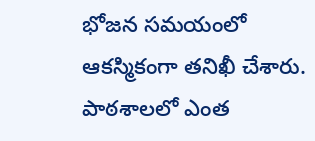భోజన సమయంలో ఆకస్మికంగా తనిఖీ చేశారు. పాఠశాలలో ఎంత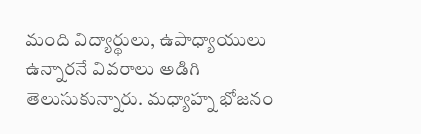మంది విద్యార్థులు, ఉపాధ్యాయులు ఉన్నారనే వివరాలు అడిగి తెలుసుకున్నారు. మధ్యాహ్న భోజనం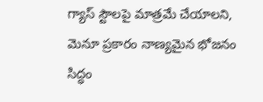గ్యాస్ స్టౌలపై మాత్రమే చేయాలని, మెనూ ప్రకారం నాణ్యమైన భోజనం సిద్ధం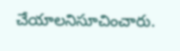చేయాలనిసూచించారు.